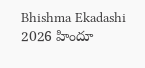Bhishma Ekadashi 2026 హిందూ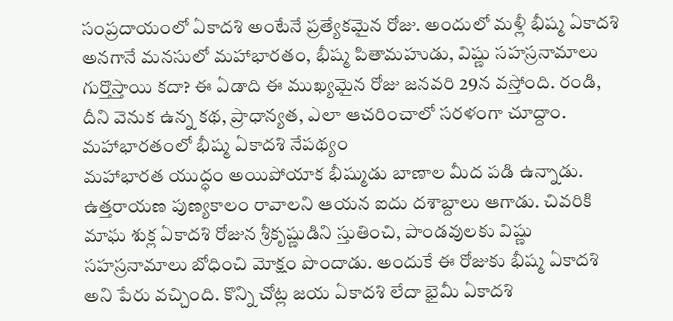సంప్రదాయంలో ఏకాదశి అంటేనే ప్రత్యేకమైన రోజు. అందులో మళ్లీ భీష్మ ఏకాదశి అనగానే మనసులో మహాభారతం, భీష్మ పితామహుడు, విష్ణు సహస్రనామాలు గుర్తొస్తాయి కదా? ఈ ఏడాది ఈ ముఖ్యమైన రోజు జనవరి 29న వస్తోంది. రండి, దీని వెనుక ఉన్న కథ, ప్రాధాన్యత, ఎలా ఆచరించాలో సరళంగా చూద్దాం.
మహాభారతంలో భీష్మ ఏకాదశి నేపథ్యం
మహాభారత యుద్ధం అయిపోయాక భీష్ముడు బాణాల మీద పడి ఉన్నాడు. ఉత్తరాయణ పుణ్యకాలం రావాలని ఆయన ఐదు దశాబ్దాలు ఆగాడు. చివరికి మాఘ శుక్ల ఏకాదశి రోజున శ్రీకృష్ణుడిని స్తుతించి, పాండవులకు విష్ణు సహస్రనామాలు బోధించి మోక్షం పొందాడు. అందుకే ఈ రోజుకు భీష్మ ఏకాదశి అని పేరు వచ్చింది. కొన్ని చోట్ల జయ ఏకాదశి లేదా భైమీ ఏకాదశి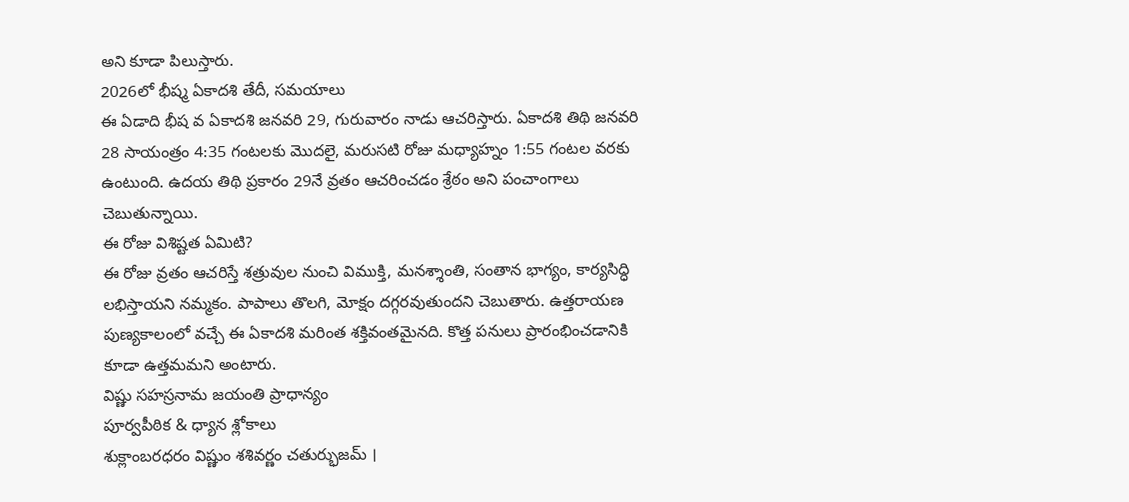అని కూడా పిలుస్తారు.
2026లో భీష్మ ఏకాదశి తేదీ, సమయాలు
ఈ ఏడాది భీష వ ఏకాదశి జనవరి 29, గురువారం నాడు ఆచరిస్తారు. ఏకాదశి తిథి జనవరి 28 సాయంత్రం 4:35 గంటలకు మొదలై, మరుసటి రోజు మధ్యాహ్నం 1:55 గంటల వరకు ఉంటుంది. ఉదయ తిథి ప్రకారం 29నే వ్రతం ఆచరించడం శ్రేఠం అని పంచాంగాలు చెబుతున్నాయి.
ఈ రోజు విశిష్టత ఏమిటి?
ఈ రోజు వ్రతం ఆచరిస్తే శత్రువుల నుంచి విముక్తి, మనశ్శాంతి, సంతాన భాగ్యం, కార్యసిద్ధి లభిస్తాయని నమ్మకం. పాపాలు తొలగి, మోక్షం దగ్గరవుతుందని చెబుతారు. ఉత్తరాయణ పుణ్యకాలంలో వచ్చే ఈ ఏకాదశి మరింత శక్తివంతమైనది. కొత్త పనులు ప్రారంభించడానికి కూడా ఉత్తమమని అంటారు.
విష్ణు సహస్రనామ జయంతి ప్రాధాన్యం
పూర్వపీఠిక & ధ్యాన శ్లోకాలు
శుక్లాంబరధరం విష్ణుం శశివర్ణం చతుర్భుజమ్ ।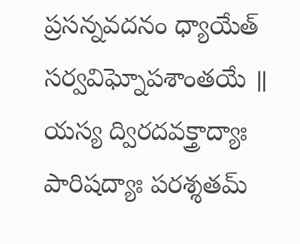ప్రసన్నవదనం ధ్యాయేత్ సర్వవిఘ్నోపశాంతయే ॥
యస్య ద్విరదవక్త్రాద్యాః పారిషద్యాః పరశ్శతమ్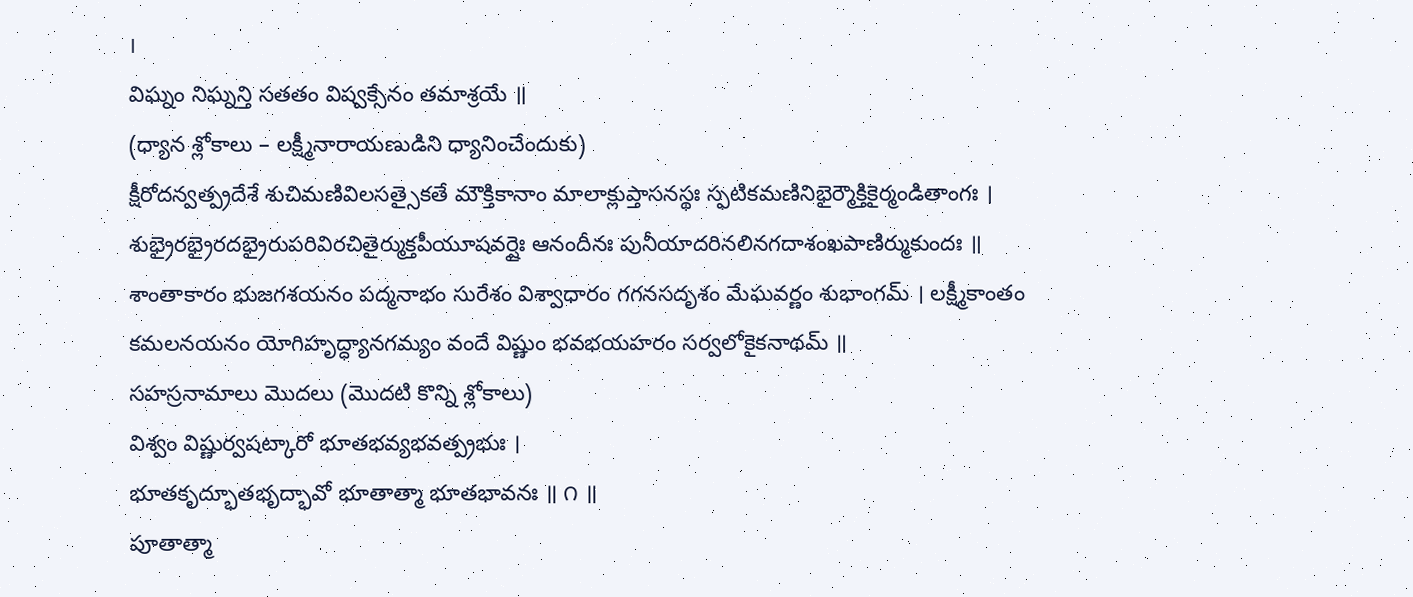।
విఘ్నం నిఘ్నన్తి సతతం విష్వక్సేనం తమాశ్రయే ॥
(ధ్యాన శ్లోకాలు – లక్ష్మీనారాయణుడిని ధ్యానించేందుకు)
క్షీరోదన్వత్ప్రదేశే శుచిమణివిలసత్సైకతే మౌక్తికానాం మాలాక్లుప్తాసనస్థః స్ఫటికమణినిభైర్మౌక్తికైర్మండితాంగః । శుభ్రైరభ్రైరదభ్రైరుపరివిరచితైర్ముక్తపీయూషవర్షైః ఆనందీనః పునీయాదరినలినగదాశంఖపాణిర్ముకుందః ॥
శాంతాకారం భుజగశయనం పద్మనాభం సురేశం విశ్వాధారం గగనసదృశం మేఘవర్ణం శుభాంగమ్ । లక్ష్మీకాంతం కమలనయనం యోగిహృద్ధ్యానగమ్యం వందే విష్ణుం భవభయహరం సర్వలోకైకనాథమ్ ॥
సహస్రనామాలు మొదలు (మొదటి కొన్ని శ్లోకాలు)
విశ్వం విష్ణుర్వషట్కారో భూతభవ్యభవత్ప్రభుః ।
భూతకృద్భూతభృద్భావో భూతాత్మా భూతభావనః ॥ ౧ ॥
పూతాత్మా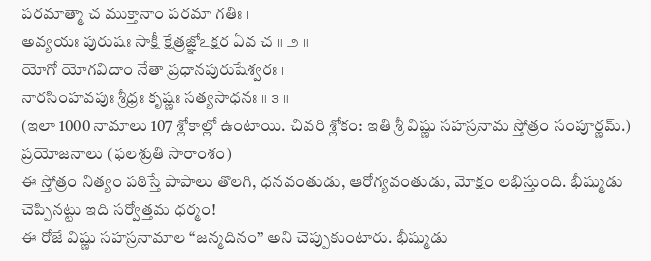పరమాత్మా చ ముక్తానాం పరమా గతిః ।
అవ్యయః పురుషః సాక్షీ క్షేత్రజ్ఞోఽక్షర ఏవ చ ॥ ౨ ॥
యోగో యోగవిదాం నేతా ప్రధానపురుషేశ్వరః ।
నారసింహవపుః శ్రీధ్రః కృష్ణః సత్యసాధనః ॥ ౩ ॥
(ఇలా 1000 నామాలు 107 శ్లోకాల్లో ఉంటాయి. చివరి శ్లోకం: ఇతి శ్రీ విష్ణు సహస్రనామ స్తోత్రం సంపూర్ణమ్.)
ప్రయోజనాలు (ఫలశ్రుతి సారాంశం)
ఈ స్తోత్రం నిత్యం పఠిస్తే పాపాలు తొలగి, ధనవంతుడు, ఆరోగ్యవంతుడు, మోక్షం లభిస్తుంది. భీష్ముడు చెప్పినట్టు ఇది సర్వోత్తమ ధర్మం!
ఈ రోజే విష్ణు సహస్రనామాల “జన్మదినం” అని చెప్పుకుంటారు. భీష్ముడు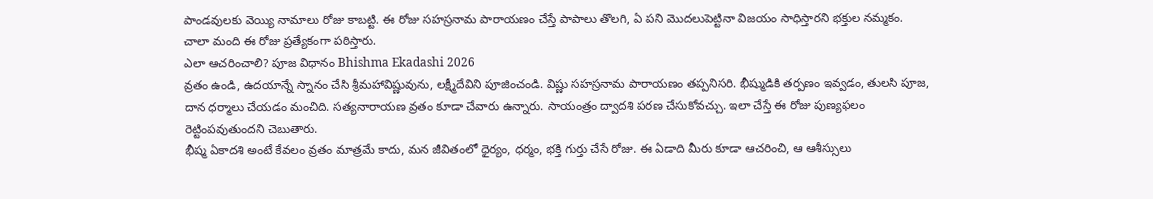పాండవులకు వెయ్యి నామాలు రోజు కాబట్టి. ఈ రోజు సహస్రనామ పారాయణం చేస్తే పాపాలు తొలగి, ఏ పని మొదలుపెట్టినా విజయం సాధిస్తారని భక్తుల నమ్మకం. చాలా మంది ఈ రోజు ప్రత్యేకంగా పఠిస్తారు.
ఎలా ఆచరించాలి? పూజ విధానం Bhishma Ekadashi 2026
వ్రతం ఉండి, ఉదయాన్నే స్నానం చేసి శ్రీమహావిష్ణువును, లక్ష్మీదేవిని పూజించండి. విష్ణు సహస్రనామ పారాయణం తప్పనిసరి. భీష్ముడికి తర్పణం ఇవ్వడం, తులసి పూజ, దాన ధర్మాలు చేయడం మంచిది. సత్యనారాయణ వ్రతం కూడా చేవారు ఉన్నారు. సాయంత్రం ద్వాదశి పరణ చేసుకోవచ్చు. ఇలా చేస్తే ఈ రోజు పుణ్యఫలం రెట్టింపవుతుందని చెబుతారు.
భీష్మ ఏకాదశి అంటే కేవలం వ్రతం మాత్రమే కాదు, మన జీవితంలో ధైర్యం, ధర్మం, భక్తి గుర్తు చేసే రోజు. ఈ ఏడాది మీరు కూడా ఆచరించి, ఆ ఆశీస్సులు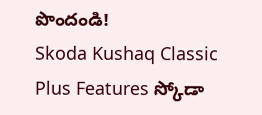పొందండి!
Skoda Kushaq Classic Plus Features స్కోడా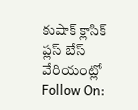కుషాక్ క్లాసిక్ ప్లస్ బేస్ వేరియంట్లో
Follow On: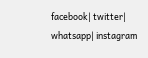facebook| twitter| whatsapp| instagram